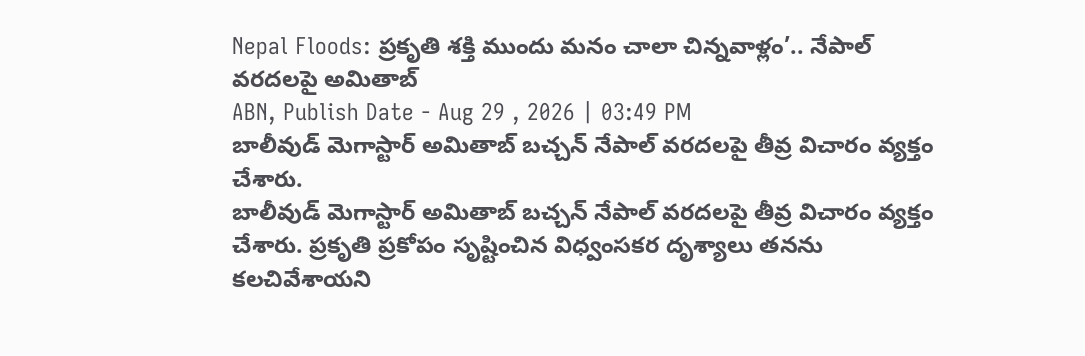Nepal Floods: ప్రకృతి శక్తి ముందు మనం చాలా చిన్నవాళ్లం’.. నేపాల్ వరదలపై అమితాబ్
ABN, Publish Date - Aug 29 , 2026 | 03:49 PM
బాలీవుడ్ మెగాస్టార్ అమితాబ్ బచ్చన్ నేపాల్ వరదలపై తీవ్ర విచారం వ్యక్తం చేశారు.
బాలీవుడ్ మెగాస్టార్ అమితాబ్ బచ్చన్ నేపాల్ వరదలపై తీవ్ర విచారం వ్యక్తం చేశారు. ప్రకృతి ప్రకోపం సృష్టించిన విధ్వంసకర దృశ్యాలు తనను కలచివేశాయని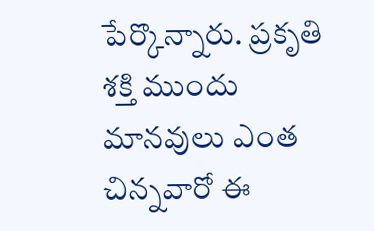పేర్కొన్నారు. ప్రకృతి శక్తి ముందు మానవులు ఎంత చిన్నవారో ఈ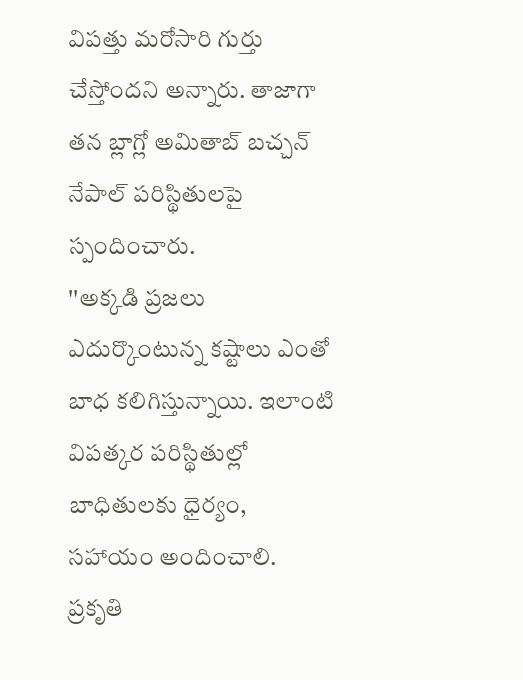విపత్తు మరోసారి గుర్తు చేస్తోందని అన్నారు. తాజాగా తన బ్లాగ్లో అమితాబ్ బచ్చన్ నేపాల్ పరిస్థితులపై స్పందించారు.
''అక్కడి ప్రజలు ఎదుర్కొంటున్న కష్టాలు ఎంతో బాధ కలిగిస్తున్నాయి. ఇలాంటి విపత్కర పరిస్థితుల్లో బాధితులకు ధైర్యం, సహాయం అందించాలి. ప్రకృతి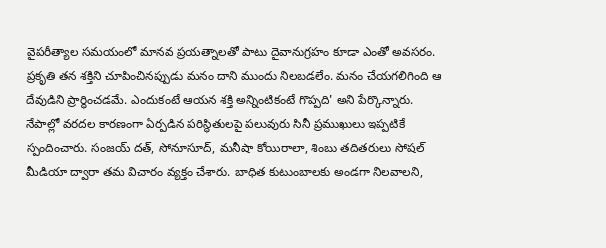వైపరీత్యాల సమయంలో మానవ ప్రయత్నాలతో పాటు దైవానుగ్రహం కూడా ఎంతో అవసరం. ప్రకృతి తన శక్తిని చూపించినప్పుడు మనం దాని ముందు నిలబడలేం. మనం చేయగలిగింది ఆ దేవుడిని ప్రార్థించడమే. ఎందుకంటే ఆయన శక్తి అన్నింటికంటే గొప్పది' అని పేర్కొన్నారు. నేపాల్లో వరదల కారణంగా ఏర్పడిన పరిస్థితులపై పలువురు సినీ ప్రముఖులు ఇప్పటికే స్పందించారు. సంజయ్ దత్, సోనూసూద్, మనీషా కోయిరాలా, శింబు తదితరులు సోషల్ మీడియా ద్వారా తమ విచారం వ్యక్తం చేశారు. బాధిత కుటుంబాలకు అండగా నిలవాలని,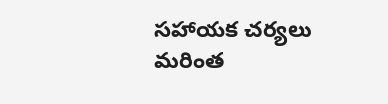సహాయక చర్యలు మరింత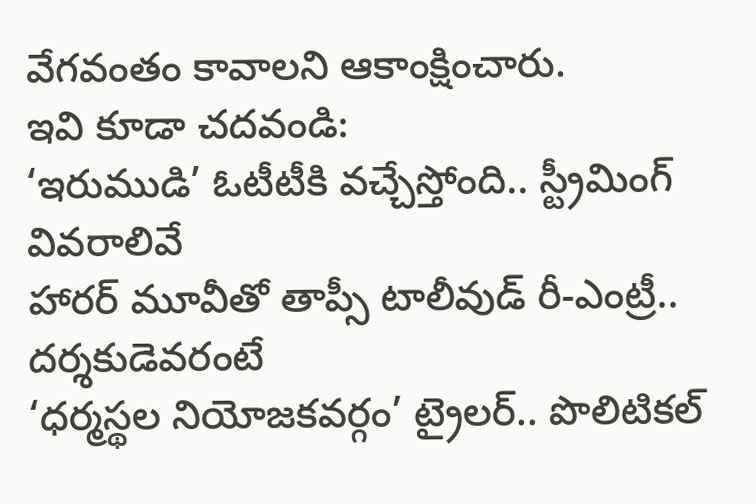వేగవంతం కావాలని ఆకాంక్షించారు.
ఇవి కూడా చదవండి:
‘ఇరుముడి’ ఓటీటీకి వచ్చేస్తోంది.. స్ట్రీమింగ్ వివరాలివే
హారర్ మూవీతో తాప్సీ టాలీవుడ్ రీ-ఎంట్రీ.. దర్శకుడెవరంటే
‘ధర్మస్థల నియోజకవర్గం’ ట్రైలర్.. పొలిటికల్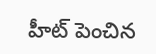హీట్ పెంచిన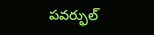పవర్ఫుల్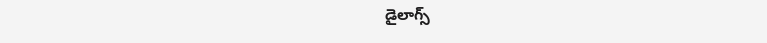డైలాగ్స్